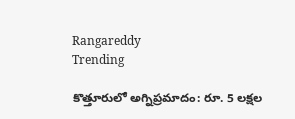Rangareddy
Trending

కొత్తూరులో అగ్నిప్రమాదం: రూ. 5 లక్షల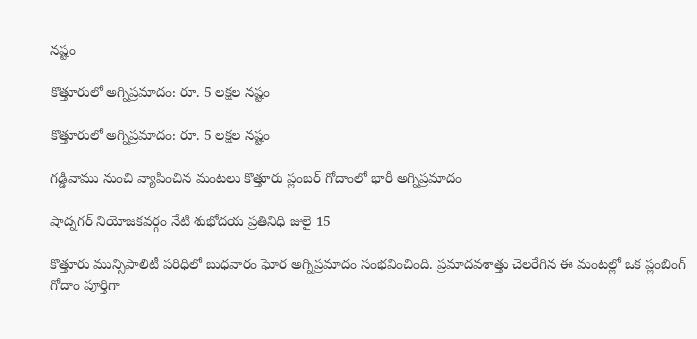నష్టం

కొత్తూరులో అగ్నిప్రమాదం: రూ. 5 లక్షల నష్టం

కొత్తూరులో అగ్నిప్రమాదం: రూ. 5 లక్షల నష్టం

గడ్డివాము నుంచి వ్యాపించిన మంటలు కొత్తూరు ప్లంబర్ గోదాంలో భారీ అగ్నిప్రమాదం

షాద్నగర్ నియోజకవర్గం నేటి శుభోదయ ప్రతినిధి జులై 15

కొత్తూరు మున్సిపాలిటీ పరిధిలో బుధవారం ఘోర అగ్నిప్రమాదం సంభవించింది. ప్రమాదవశాత్తు చెలరేగిన ఈ మంటల్లో ఒక ప్లంబింగ్ గోదాం పూర్తిగా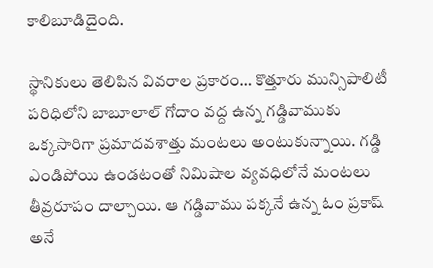కాలిబూడిదైంది.

స్థానికులు తెలిపిన వివరాల ప్రకారం… కొత్తూరు మున్సిపాలిటీ పరిధిలోని బాబూలాల్ గోదాం వద్ద ఉన్న గడ్డివాముకు ఒక్కసారిగా ప్రమాదవశాత్తు మంటలు అంటుకున్నాయి. గడ్డి ఎండిపోయి ఉండటంతో నిమిషాల వ్యవధిలోనే మంటలు తీవ్రరూపం దాల్చాయి. ఆ గడ్డివాము పక్కనే ఉన్న ఓం ప్రకాష్ అనే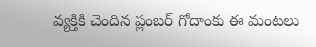వ్యక్తికి చెందిన ప్లంబర్ గోదాంకు ఈ మంటలు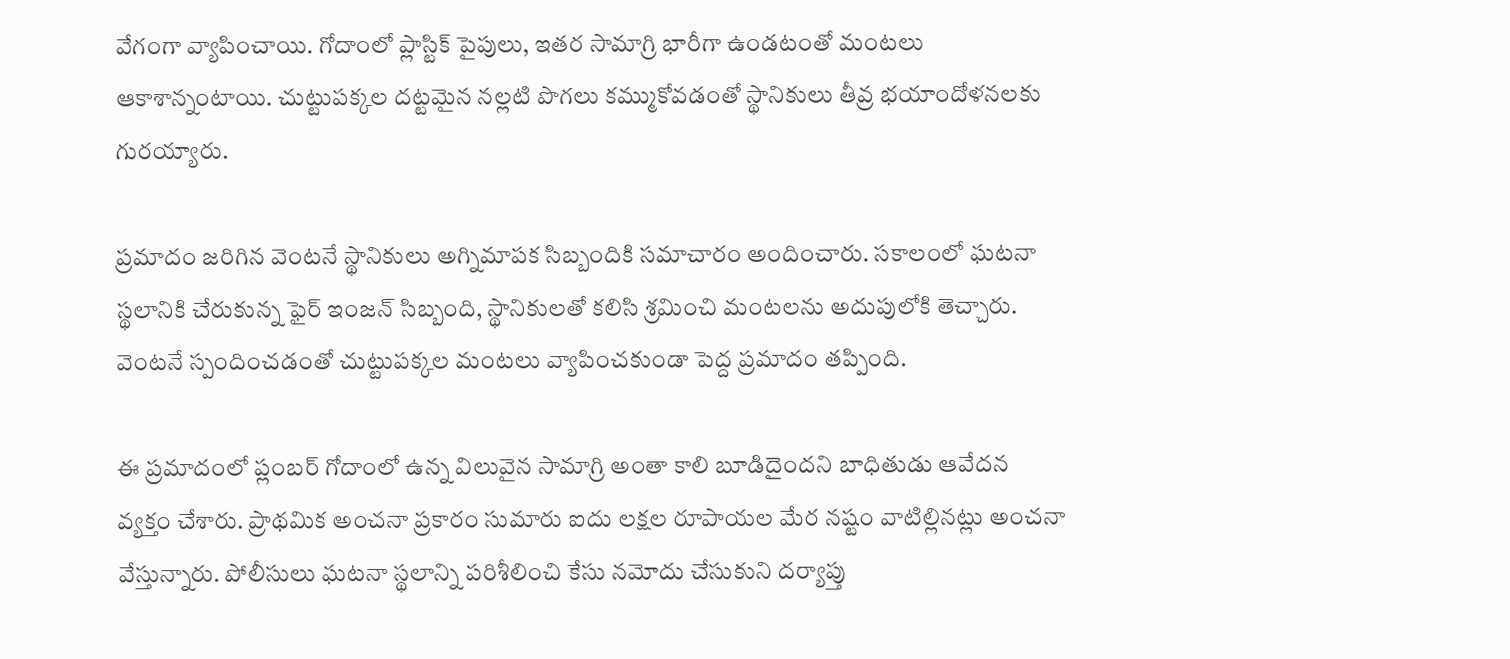వేగంగా వ్యాపించాయి. గోదాంలో ప్లాస్టిక్ పైపులు, ఇతర సామాగ్రి భారీగా ఉండటంతో మంటలు ఆకాశాన్నంటాయి. చుట్టుపక్కల దట్టమైన నల్లటి పొగలు కమ్ముకోవడంతో స్థానికులు తీవ్ర భయాందోళనలకు గురయ్యారు.

ప్రమాదం జరిగిన వెంటనే స్థానికులు అగ్నిమాపక సిబ్బందికి సమాచారం అందించారు. సకాలంలో ఘటనా స్థలానికి చేరుకున్న ఫైర్ ఇంజన్ సిబ్బంది, స్థానికులతో కలిసి శ్రమించి మంటలను అదుపులోకి తెచ్చారు. వెంటనే స్పందించడంతో చుట్టుపక్కల మంటలు వ్యాపించకుండా పెద్ద ప్రమాదం తప్పింది.

ఈ ప్రమాదంలో ప్లంబర్ గోదాంలో ఉన్న విలువైన సామాగ్రి అంతా కాలి బూడిదైందని బాధితుడు ఆవేదన వ్యక్తం చేశారు. ప్రాథమిక అంచనా ప్రకారం సుమారు ఐదు లక్షల రూపాయల మేర నష్టం వాటిల్లినట్లు అంచనా వేస్తున్నారు. పోలీసులు ఘటనా స్థలాన్ని పరిశీలించి కేసు నమోదు చేసుకుని దర్యాప్తు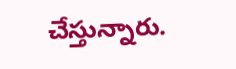చేస్తున్నారు.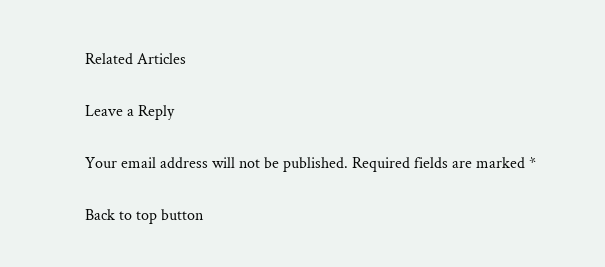Related Articles

Leave a Reply

Your email address will not be published. Required fields are marked *

Back to top button